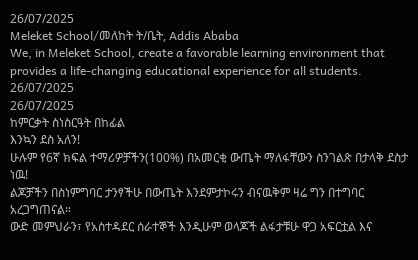26/07/2025
Meleket School/መለከት ት/ቤት, Addis Ababa
We, in Meleket School, create a favorable learning environment that provides a life-changing educational experience for all students.
26/07/2025
26/07/2025
ከምርቃት ስነስርዓት በከፊል
እንኳን ደስ አለን!
ሁሉም የ6ኛ ክፍል ተማሪዎቻችን(100%) በአመርቂ ውጤት ማለፋቸውን ስንገልጽ በታላቅ ደስታ ነዉ!
ልጆቻችን በስነምግባር ታንፃችሁ በውጤት እንደምታኮሩን ብናዉቅም ዛሬ ግን በተግባር አረጋግጠናል።
ውድ መምህራን፣ የአስተዳደር ሰራተኞች እንዲሁም ወላጆች ልፋታቹሁ ዋጋ አፍርቷል እና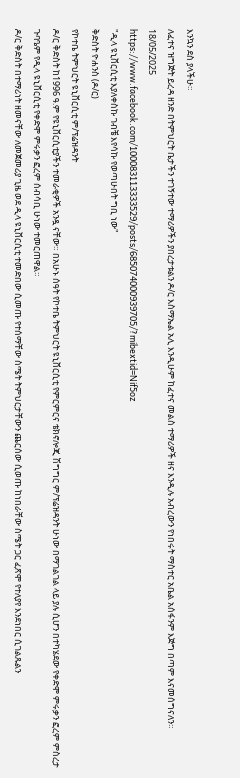እንኳን ደስ ያላችሁ።
ለፈተና ዝግጅት ይረዳ ዘንድ በትምህርት ቤታችን ተገኝተው ተማሪዎችን ያበረታቱልን ዶ/ር እስማኤል አሊ እንዲሁም ከፈተና መልስ ተማሪዎች ዘና እንዲሉ አብረውን የነበሩት ማስተር አቤል አሰፋንም እጅግ በጣም እናመሰግናለን።
18/05/2025
https://www.facebook.com/100083113333529/posts/685074000939705/?mibextid=Nif5oz
"ዲላ ዩኒቨርሲቲ እያለቀስኩ ገብቼ እየሳኩ የወጣሁበት ግቢ ነው"
ቅድስት ዮሐንስ (ዶ/ር)
የኮተቤ ትምህርት ዩኒቨርሲቲ ም/ፕሬዝዳንት
ዶ/ር ቅድስት ከ1996 ዓ.ም የዩኒቨርሲቲያችን ተመራቂዎች አንዷ ናቸው። በአሁኑ ሰዓት የኮተቤ ትምህርት ዩኒቨርሲቲ የምርምርና ቴክኖሎጂ ሽግግር ም/ፕሬዝዳንት ሁነው በማገልገል ላይ ያሉ ሲሆን በተካሄደው የቀድሞ ምሩቃን ፎረም ምስረታ ጉባዔም የዲላ ዩኒቨርሲቲ የቀድሞ ምሩቃን ፎረም ሰብሳቢ ሁነው ተመርጠዋል።
ዶ/ር ቅድስት በተማሪነት ዘመናቸው ለመጀመሪያ ጊዜ ወደ ዲላ ዩኒቨርሲቲ ተመድበው ሲመጡ የተሰማቸው ስሜት ትምህርታቸውን ጨርሰው ሲወጡ ከነበራቸው ስሜት ጋር ፈጽሞ የተለያየ እንደነበር ሲገልጹልን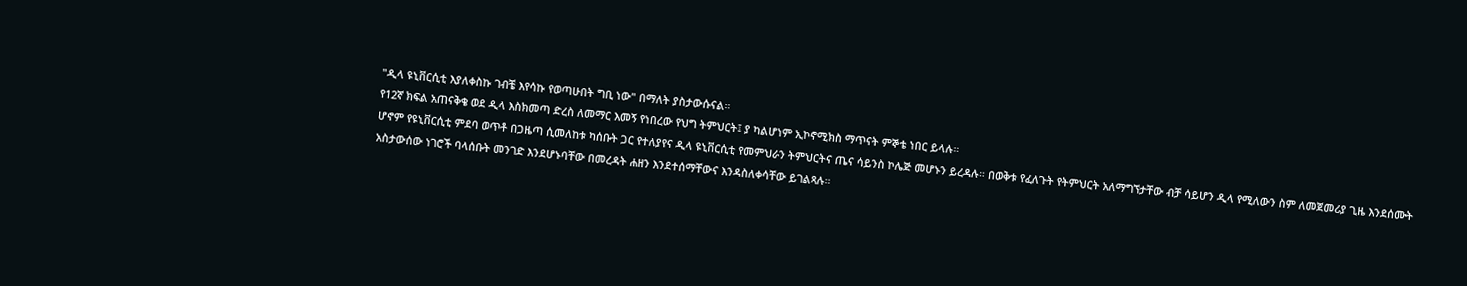"ዲላ ዩኒቨርሲቲ እያለቀስኩ ገብቼ እየሳኩ የወጣሁበት ግቢ ነው" በማለት ያስታውሱናል።
የ12ኛ ክፍል አጠናቅቄ ወደ ዲላ እስክመጣ ድረስ ለመማር እመኝ የነበረው የህግ ትምህርት፤ ያ ካልሆነም ኢኮኖሚክስ ማጥናት ምኞቴ ነበር ይላሉ።
ሆኖም የዩኒቨርሲቲ ምደባ ወጥቶ በጋዜጣ ሲመለከቱ ካሰቡት ጋር የተለያየና ዲላ ዩኒቨርሲቲ የመምህራን ትምህርትና ጤና ሳይንስ ኮሌጅ መሆኑን ይረዳሉ። በወቅቱ የፈለጉት የትምህርት አለማግኘታቸው ብቻ ሳይሆን ዲላ የሚለውን ስም ለመጀመሪያ ጊዜ እንደሰሙት አስታውሰው ነገሮች ባላሰቡት መንገድ እንደሆኑባቸው በመረዳት ሐዘን እንደተሰማቸውና እንዳስለቀሳቸው ይገልጻሉ።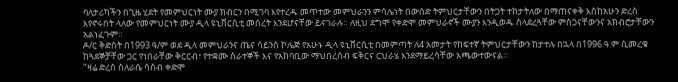ባለታሪካችን በጊዜ ሂደት የመምህርነት ሙያ ክብርን በሚገባ እየተረዱ መጥተው መምህራንን ምሳሌነት በውሰድ ትምህርታቸውን በትጋት ተከታትለው በማጠናቀቅ እስከአሁን ድረስ እየኖሩበት ላለው የመምህርነት ሙያ ዲላ ዩኒቨርሲቲ መሰረት እንደሆናቸው ይናገራሉ። ለዚህ ደግሞ የቀድሞ መምህራኖች ሙያን እንዲወዱ ስላደረጓቸው ምስጋናቸውንና አክብሮታቸውን አልነፈጉም።
ዶ/ር ቅድስት በ1993 ዓ/ም ወደ ዲላ መምህራንና ጤና ሳይንስ ኮሌጅ የአሁኑ ዲላ ዩኒቨርሲቲ በመምጣት ለ4 አመታት የከፍተኛ ትምህርታቸውን ከታተሉ በኋላ በ1996 ዓ.ም ሲመረቁ ከጓደኞቻቸው ጋር የነበራቸው ቅርርብ፣ የተቋሙ ሰራተኞች እና የአከባቢው ማህበረሰብ ፍቅርና ርህራሄ እንደማይረሳቸው አጫውተውናል።
"ዛሬ ድረስ ስለራሴ ሳስብ ቀድሞ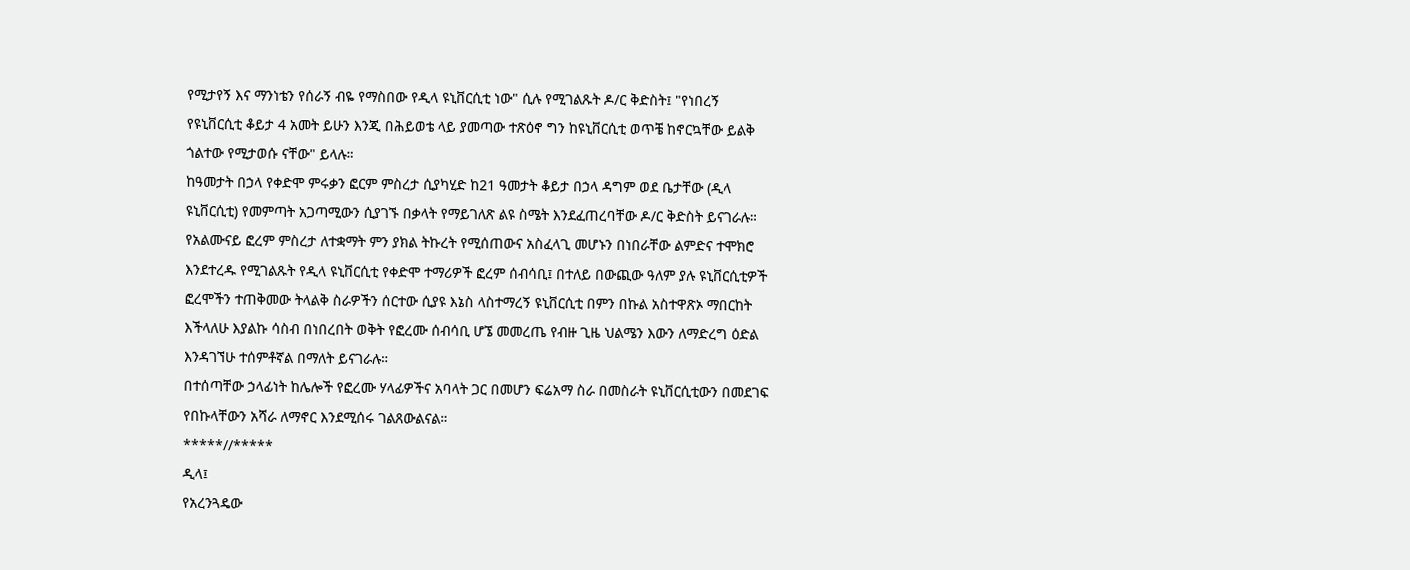የሚታየኝ እና ማንነቴን የሰራኝ ብዬ የማስበው የዲላ ዩኒቨርሲቲ ነው" ሲሉ የሚገልጹት ዶ/ር ቅድስት፤ "የነበረኝ የዩኒቨርሲቲ ቆይታ 4 አመት ይሁን እንጂ በሕይወቴ ላይ ያመጣው ተጽዕኖ ግን ከዩኒቨርሲቲ ወጥቼ ከኖርኳቸው ይልቅ ጎልተው የሚታወሱ ናቸው" ይላሉ።
ከዓመታት በኃላ የቀድሞ ምሩቃን ፎርም ምስረታ ሲያካሂድ ከ21 ዓመታት ቆይታ በኃላ ዳግም ወደ ቤታቸው (ዲላ ዩኒቨርሲቲ) የመምጣት አጋጣሚውን ሲያገኙ በቃላት የማይገለጽ ልዩ ስሜት እንደፈጠረባቸው ዶ/ር ቅድስት ይናገራሉ።
የአልሙናይ ፎረም ምስረታ ለተቋማት ምን ያክል ትኩረት የሚሰጠውና አስፈላጊ መሆኑን በነበራቸው ልምድና ተሞክሮ እንደተረዱ የሚገልጹት የዲላ ዩኒቨርሲቲ የቀድሞ ተማሪዎች ፎረም ሰብሳቢ፤ በተለይ በውጪው ዓለም ያሉ ዩኒቨርሲቲዎች ፎረሞችን ተጠቅመው ትላልቅ ስራዎችን ሰርተው ሲያዩ እኔስ ላስተማረኝ ዩኒቨርሲቲ በምን በኩል አስተዋጽኦ ማበርከት እችላለሁ እያልኩ ሳስብ በነበረበት ወቅት የፎረሙ ሰብሳቢ ሆኜ መመረጤ የብዙ ጊዜ ህልሜን እውን ለማድረግ ዕድል እንዳገኘሁ ተሰምቶኛል በማለት ይናገራሉ።
በተሰጣቸው ኃላፊነት ከሌሎች የፎረሙ ሃላፊዎችና አባላት ጋር በመሆን ፍሬአማ ስራ በመስራት ዩኒቨርሲቲውን በመደገፍ የበኩላቸውን አሻራ ለማኖር እንደሚሰሩ ገልጸውልናል።
*****//*****
ዲላ፤
የአረንጓዴው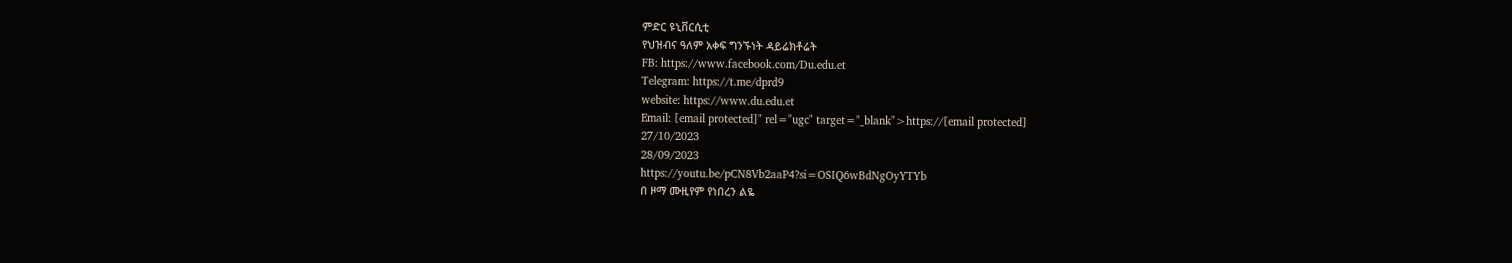ምድር ዩኒቨርሲቲ
የህዝብና ዓለም አቀፍ ግንኙነት ዳይሬክቶሬት
FB: https://www.facebook.com/Du.edu.et
Telegram: https://t.me/dprd9
website: https://www.du.edu.et
Email: [email protected]" rel="ugc" target="_blank">https://[email protected]
27/10/2023
28/09/2023
https://youtu.be/pCN8Vb2aaP4?si=OSIQ6wBdNgOyYTYb
በ ዞማ ሙዚየም የነበረን ልዬ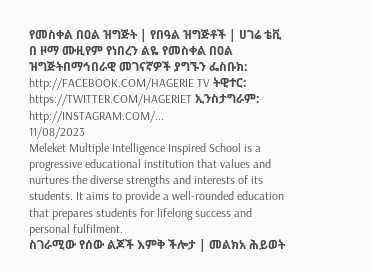የመስቀል በዐል ዝግጅት | የበዓል ዝግጅቶች | ሀገሬ ቴቪ በ ዞማ ሙዚየም የነበረን ልዬ የመስቀል በዐል ዝግጅትበማኅበራዊ መገናኛዎች ያግኙን ፌስቡክ: http://FACEBOOK.COM/HAGERIE TV ትዊተር: https://TWITTER.COM/HAGERIET ኢንስታግራም: http://INSTAGRAM.COM/...
11/08/2023
Meleket Multiple Intelligence Inspired School is a progressive educational institution that values and nurtures the diverse strengths and interests of its students. It aims to provide a well-rounded education that prepares students for lifelong success and personal fulfilment.
ስገራሚው የሰው ልጆች እምቅ ችሎታ | መልክአ ሕይወት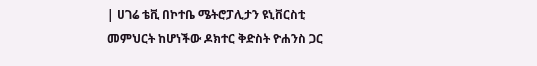| ሀገሬ ቴቪ በኮተቤ ሜትሮፓሊታን ዩኒቨርስቲ መምህርት ከሆነችው ዶክተር ቅድስት ዮሐንስ ጋር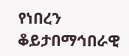የነበረን ቆይታበማኅበራዊ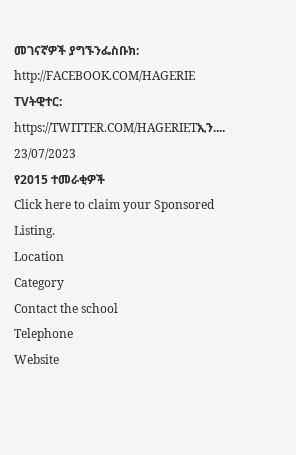መገናኛዎች ያግኙንፌስቡክ: http://FACEBOOK.COM/HAGERIE TVትዊተር: https://TWITTER.COM/HAGERIETኢን....
23/07/2023
የ2015 ተመራቂዎች
Click here to claim your Sponsored Listing.
Location
Category
Contact the school
Telephone
Website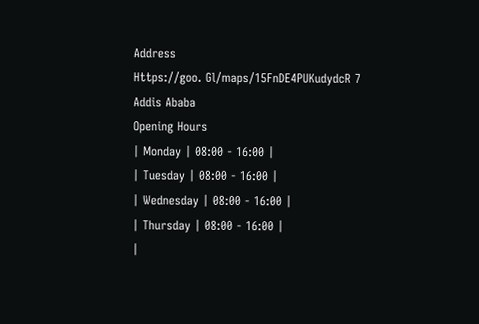Address
Https://goo. Gl/maps/15FnDE4PUKudydcR 7
Addis Ababa
Opening Hours
| Monday | 08:00 - 16:00 |
| Tuesday | 08:00 - 16:00 |
| Wednesday | 08:00 - 16:00 |
| Thursday | 08:00 - 16:00 |
|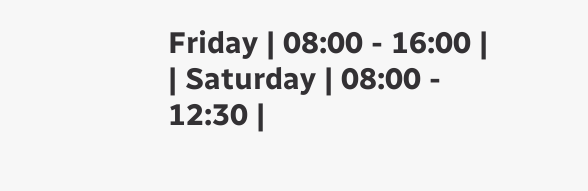Friday | 08:00 - 16:00 |
| Saturday | 08:00 - 12:30 |